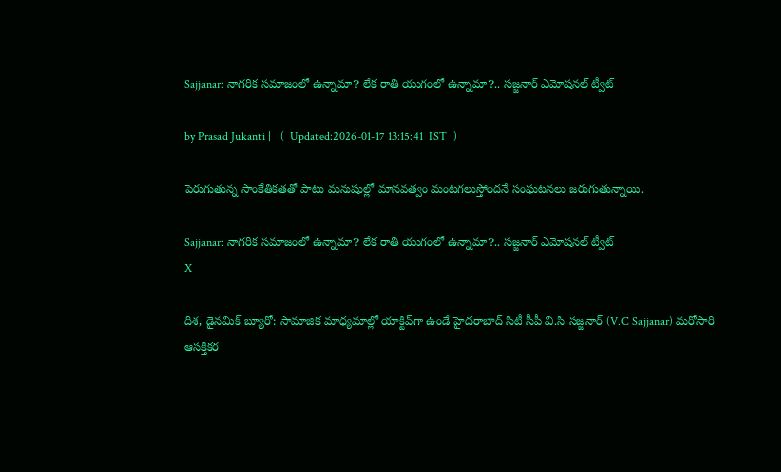Sajjanar: నాగరిక సమాజంలో ఉన్నామా? లేక రాతి యుగంలో ఉన్నామా?.. సజ్జనార్ ఎమోషనల్ ట్వీట్

by Prasad Jukanti |   (  Updated:2026-01-17 13:15:41  IST  )

పెరుగుతున్న సాంకేతికతతో పాటు మనుషుల్లో మానవత్వం మంటగలుస్తోందనే సంఘటనలు జరుగుతున్నాయి.

Sajjanar: నాగరిక సమాజంలో ఉన్నామా? లేక రాతి యుగంలో ఉన్నామా?.. సజ్జనార్ ఎమోషనల్ ట్వీట్
X

దిశ, డైనమిక్ బ్యూరో: సామాజిక మాధ్యమాల్లో యాక్టివ్‍గా ఉండే హైదరాబాద్ సిటీ సీపీ వి.సి సజ్జనార్ (V.C Sajjanar) మరోసారి ఆసక్తికర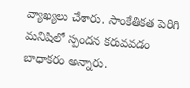వ్యాఖ్యలు చేశారు. సాంకేతికత పెరిగి మనిషిలో స్పందన కరువవడం బాధాకరం అన్నారు.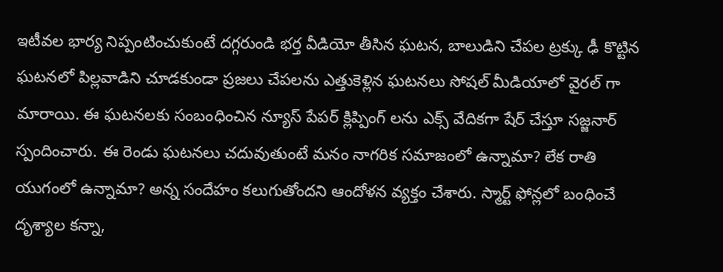ఇటీవల భార్య నిప్పంటించుకుంటే దగ్గరుండి భర్త వీడియో తీసిన ఘటన, బాలుడిని చేపల ట్రక్కు ఢీ కొట్టిన ఘటనలో పిల్లవాడిని చూడకుండా ప్రజలు చేపలను ఎత్తుకెళ్లిన ఘటనలు సోషల్ మీడియాలో వైరల్ గా మారాయి. ఈ ఘటనలకు సంబంధించిన న్యూస్ పేపర్ క్లిప్పింగ్ లను ఎక్స్ వేదికగా షేర్ చేస్తూ సజ్జనార్ స్పందించారు. ఈ రెండు ఘటనలు చదువుతుంటే మనం నాగరిక సమాజంలో ఉన్నామా? లేక రాతి యుగంలో ఉన్నామా? అన్న సందేహం కలుగుతోందని ఆందోళన వ్యక్తం చేశారు. స్మార్ట్ ఫోన్లలో బంధించే దృశ్యాల కన్నా,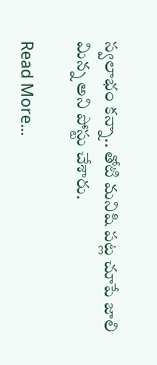స్వలాభం కన్నా.. తోటి మనిషి పట్ల చూపే జాలి మిన్న అని పోస్టు చేశారు.

Read More...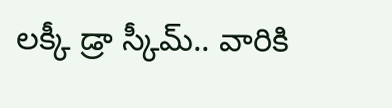లక్కీ డ్రా స్కీమ్.. వారికి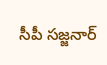సీపీ సజ్జనార్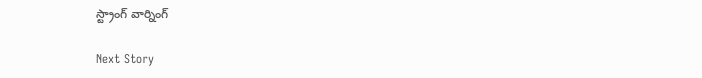స్ట్రాంగ్ వార్నింగ్

Next Story